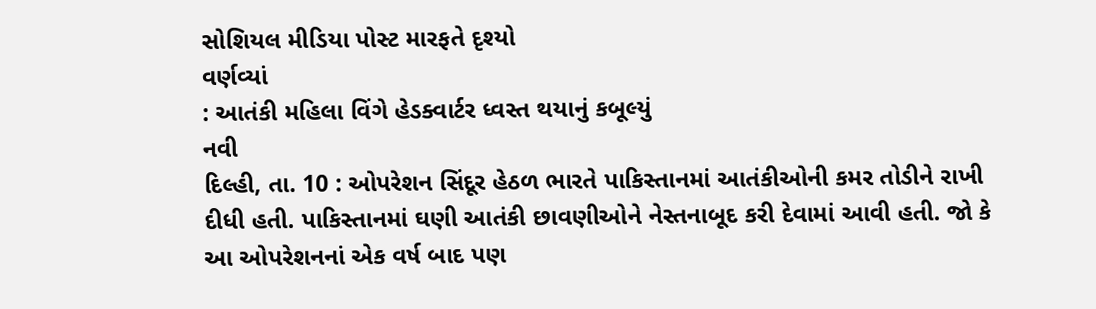સોશિયલ મીડિયા પોસ્ટ મારફતે દૃશ્યો
વર્ણવ્યાં
: આતંકી મહિલા વિંગે હેડક્વાર્ટર ધ્વસ્ત થયાનું કબૂલ્યું
નવી
દિલ્હી, તા. 10 : ઓપરેશન સિંદૂર હેઠળ ભારતે પાકિસ્તાનમાં આતંકીઓની કમર તોડીને રાખી
દીધી હતી. પાકિસ્તાનમાં ઘણી આતંકી છાવણીઓને નેસ્તનાબૂદ કરી દેવામાં આવી હતી. જો કે
આ ઓપરેશનનાં એક વર્ષ બાદ પણ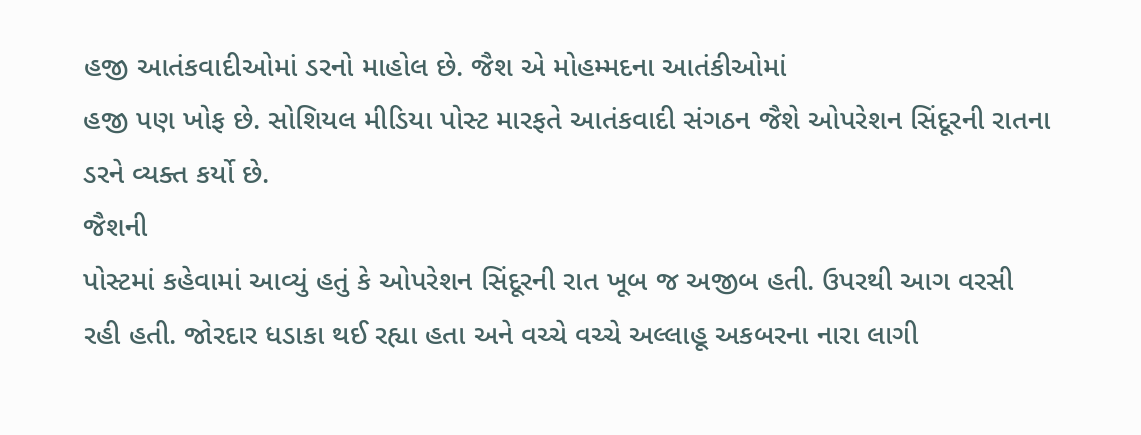હજી આતંકવાદીઓમાં ડરનો માહોલ છે. જૈશ એ મોહમ્મદના આતંકીઓમાં
હજી પણ ખોફ છે. સોશિયલ મીડિયા પોસ્ટ મારફતે આતંકવાદી સંગઠન જૈશે ઓપરેશન સિંદૂરની રાતના
ડરને વ્યક્ત કર્યો છે.
જૈશની
પોસ્ટમાં કહેવામાં આવ્યું હતું કે ઓપરેશન સિંદૂરની રાત ખૂબ જ અજીબ હતી. ઉપરથી આગ વરસી
રહી હતી. જોરદાર ધડાકા થઈ રહ્યા હતા અને વચ્ચે વચ્ચે અલ્લાહૂ અકબરના નારા લાગી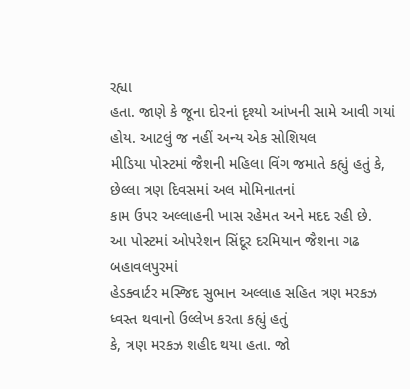રહ્યા
હતા. જાણે કે જૂના દોરનાં દૃશ્યો આંખની સામે આવી ગયાં હોય. આટલું જ નહીં અન્ય એક સોશિયલ
મીડિયા પોસ્ટમાં જૈશની મહિલા વિંગ જમાતે કહ્યું હતું કે, છેલ્લા ત્રણ દિવસમાં અલ મોમિનાતનાં
કામ ઉપર અલ્લાહની ખાસ રહેમત અને મદદ રહી છે.
આ પોસ્ટમાં ઓપરેશન સિંદૂર દરમિયાન જૈશના ગઢ બહાવલપુરમાં
હેડક્વાર્ટર મસ્જિદ સુભાન અલ્લાહ સહિત ત્રણ મરકઝ ધ્વસ્ત થવાનો ઉલ્લેખ કરતા કહ્યું હતું
કે, ત્રણ મરકઝ શહીદ થયા હતા. જો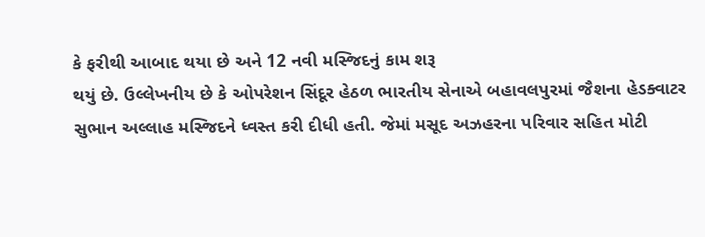કે ફરીથી આબાદ થયા છે અને 12 નવી મસ્જિદનું કામ શરૂ
થયું છે. ઉલ્લેખનીય છે કે ઓપરેશન સિંદૂર હેઠળ ભારતીય સેનાએ બહાવલપુરમાં જૈશના હેડક્વાટર
સુભાન અલ્લાહ મસ્જિદને ધ્વસ્ત કરી દીધી હતી. જેમાં મસૂદ અઝહરના પરિવાર સહિત મોટી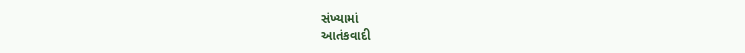સંખ્યામાં
આતંકવાદી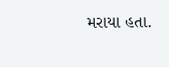મરાયા હતા.